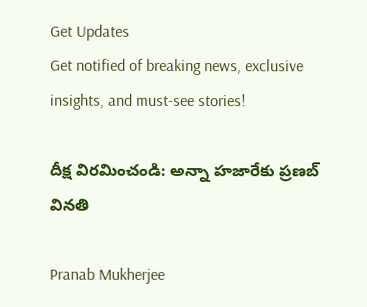Get Updates
Get notified of breaking news, exclusive insights, and must-see stories!

దీక్ష విరమించండి: అన్నా హజారేకు ప్రణబ్ వినతి

Pranab Mukherjee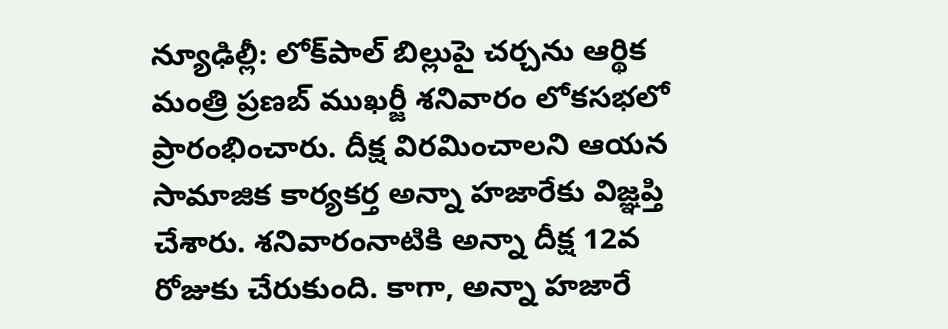న్యూఢిల్లీ: లోక్‌పాల్ బిల్లుపై చర్చను ఆర్థిక మంత్రి ప్రణబ్ ముఖర్జీ శనివారం లోకసభలో ప్రారంభించారు. దీక్ష విరమించాలని ఆయన సామాజిక కార్యకర్త అన్నా హజారేకు విజ్ఞప్తి చేశారు. శనివారంనాటికి అన్నా దీక్ష 12వ రోజుకు చేరుకుంది. కాగా, అన్నా హజారే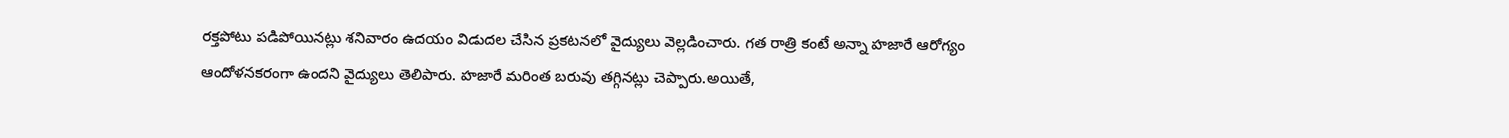రక్తపోటు పడిపోయినట్లు శనివారం ఉదయం విడుదల చేసిన ప్రకటనలో వైద్యులు వెల్లడించారు. గత రాత్రి కంటే అన్నా హజారే ఆరోగ్యం ఆందోళనకరంగా ఉందని వైద్యులు తెలిపారు. హజారే మరింత బరువు తగ్గినట్లు చెప్పారు.అయితే,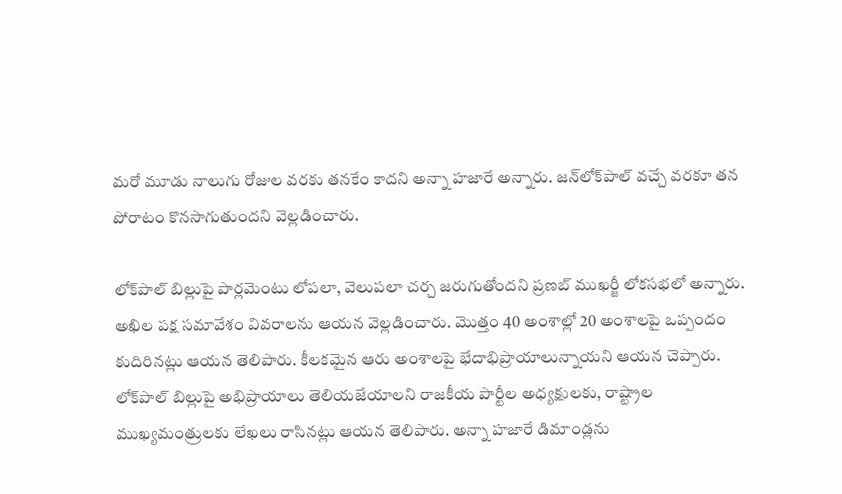మరో మూడు నాలుగు రోజుల వరకు తనకేం కాదని అన్నా హజారే అన్నారు. జన్‌లోక్‌పాల్‌ వచ్చే వరకూ తన పోరాటం కొనసాగుతుందని వెల్లడించారు.

లోక్‌పాల్ బిల్లుపై పార్లమెంటు లోపలా, వెలుపలా చర్చ జరుగుతోందని ప్రణబ్ ముఖర్జీ లోకసభలో అన్నారు. అఖిల పక్ష సమావేశం వివరాలను ఆయన వెల్లడించారు. మొత్తం 40 అంశాల్లో 20 అంశాలపై ఒప్పందం కుదిరినట్లు ఆయన తెలిపారు. కీలకమైన ఆరు అంశాలపై భేదాభిప్రాయాలున్నాయని ఆయన చెప్పారు. లోక్‌పాల్ బిల్లుపై అభిప్రాయాలు తెలియజేయాలని రాజకీయ పార్టీల అధ్యక్షులకు, రాష్ట్రాల ముఖ్యమంత్రులకు లేఖలు రాసినట్లు ఆయన తెలిపారు. అన్నా హజారే డిమాండ్లను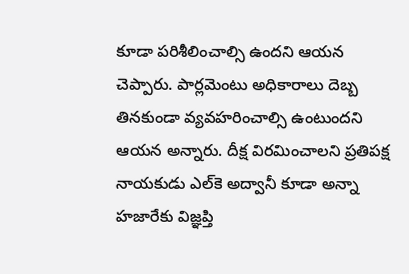కూడా పరిశీలించాల్సి ఉందని ఆయన చెప్పారు. పార్లమెంటు అధికారాలు దెబ్బ తినకుండా వ్యవహరించాల్సి ఉంటుందని ఆయన అన్నారు. దీక్ష విరమించాలని ప్రతిపక్ష నాయకుడు ఎల్‌కె అద్వానీ కూడా అన్నా హజారేకు విజ్ఞప్తి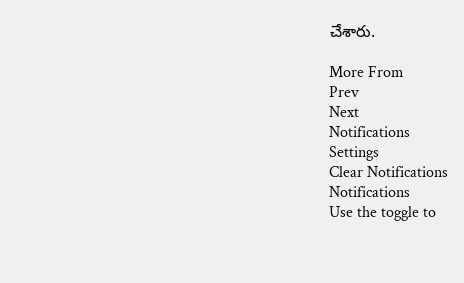చేశారు.

More From
Prev
Next
Notifications
Settings
Clear Notifications
Notifications
Use the toggle to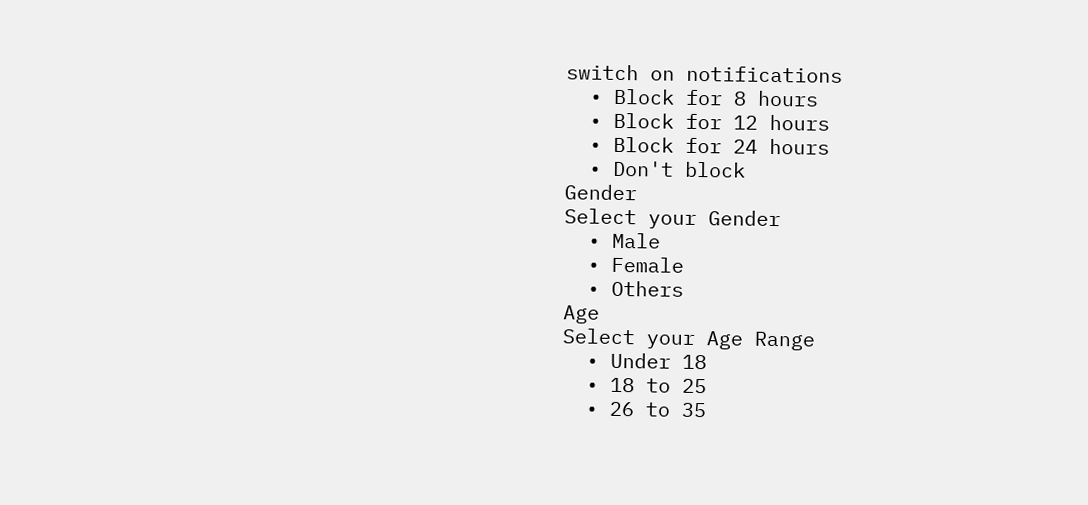switch on notifications
  • Block for 8 hours
  • Block for 12 hours
  • Block for 24 hours
  • Don't block
Gender
Select your Gender
  • Male
  • Female
  • Others
Age
Select your Age Range
  • Under 18
  • 18 to 25
  • 26 to 35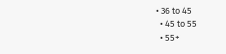• 36 to 45
  • 45 to 55
  • 55+